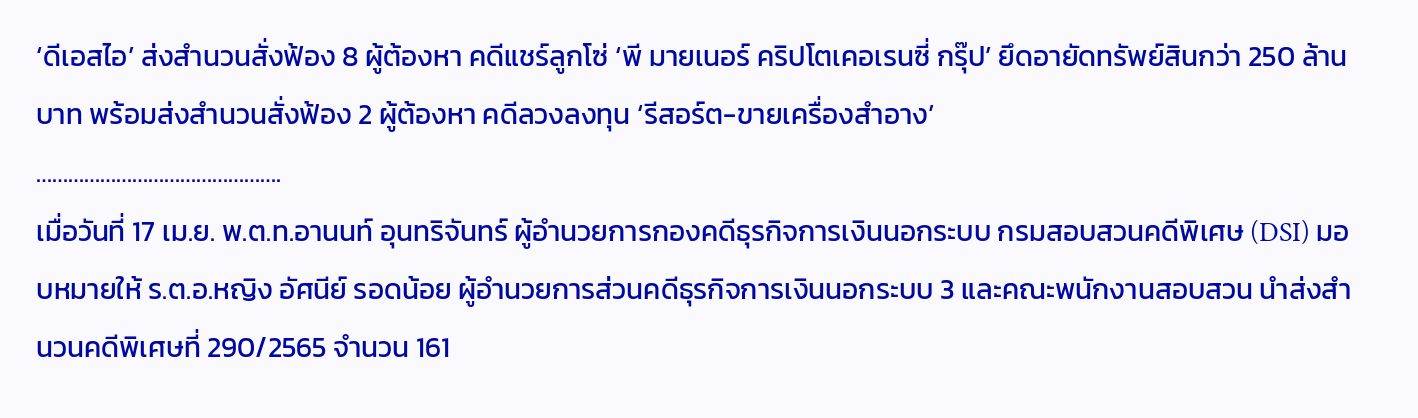‘ดีเอสไอ’ ส่งสำนวนสั่งฟ้อง 8 ผู้ต้องหา คดีแชร์ลูกโซ่ ‘พี มายเนอร์ คริปโตเคอเรนซี่ กรุ๊ป’ ยึดอายัดทรัพย์สินกว่า 250 ล้านบาท พร้อมส่งสำนวนสั่งฟ้อง 2 ผู้ต้องหา คดีลวงลงทุน ‘รีสอร์ต-ขายเครื่องสำอาง’
……………………………………….
เมื่อวันที่ 17 เม.ย. พ.ต.ท.อานนท์ อุนทริจันทร์ ผู้อำนวยการกองคดีธุรกิจการเงินนอกระบบ กรมสอบสวนคดีพิเศษ (DSI) มอบหมายให้ ร.ต.อ.หญิง อัศนีย์ รอดน้อย ผู้อำนวยการส่วนคดีธุรกิจการเงินนอกระบบ 3 และคณะพนักงานสอบสวน นำส่งสำนวนคดีพิเศษที่ 290/2565 จำนวน 161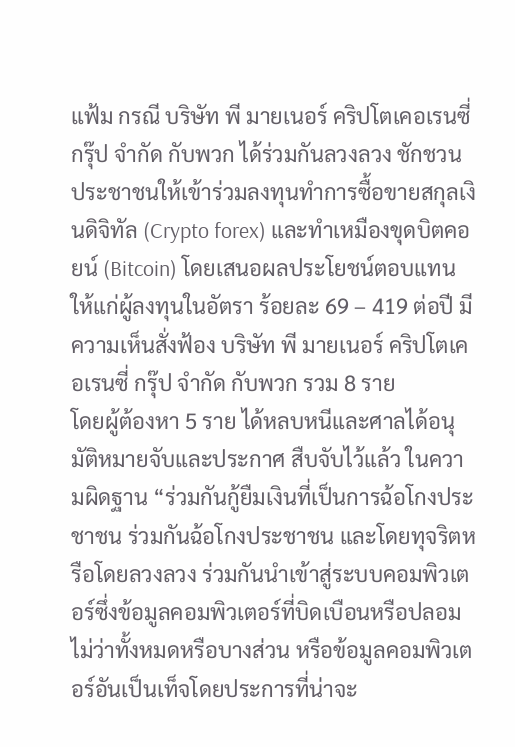แฟ้ม กรณี บริษัท พี มายเนอร์ คริปโตเคอเรนซี่ กรุ๊ป จำกัด กับพวก ได้ร่วมกันลวงลวง ชักชวนประชาชนให้เข้าร่วมลงทุนทำการซื้อขายสกุลเงินดิจิทัล (Crypto forex) และทำเหมืองขุดบิตคอยน์ (Bitcoin) โดยเสนอผลประโยชน์ตอบแทนให้แก่ผู้ลงทุนในอัตรา ร้อยละ 69 – 419 ต่อปี มีความเห็นสั่งฟ้อง บริษัท พี มายเนอร์ คริปโตเคอเรนซี่ กรุ๊ป จำกัด กับพวก รวม 8 ราย
โดยผู้ต้องหา 5 ราย ได้หลบหนีและศาลได้อนุมัติหมายจับและประกาศ สืบจับไว้แล้ว ในความผิดฐาน “ร่วมกันกู้ยืมเงินที่เป็นการฉ้อโกงประชาชน ร่วมกันฉ้อโกงประชาชน และโดยทุจริตหรือโดยลวงลวง ร่วมกันนำเข้าสู่ระบบคอมพิวเตอร์ซึ่งข้อมูลคอมพิวเตอร์ที่บิดเบือนหรือปลอมไม่ว่าทั้งหมดหรือบางส่วน หรือข้อมูลคอมพิวเตอร์อันเป็นเท็จโดยประการที่น่าจะ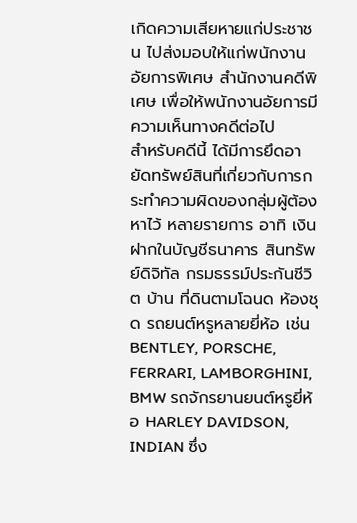เกิดความเสียหายแก่ประชาชน ไปส่งมอบให้แก่พนักงานอัยการพิเศษ สำนักงานคดีพิเศษ เพื่อให้พนักงานอัยการมีความเห็นทางคดีต่อไป
สำหรับคดีนี้ ได้มีการยึดอายัดทรัพย์สินที่เกี่ยวกับการกระทำความผิดของกลุ่มผู้ต้องหาไว้ หลายรายการ อาทิ เงินฝากในบัญชีธนาคาร สินทรัพย์ดิจิทัล กรมธรรม์ประกันชีวิต บ้าน ที่ดินตามโฉนด ห้องชุด รถยนต์หรูหลายยี่ห้อ เช่น BENTLEY, PORSCHE, FERRARI, LAMBORGHINI, BMW รถจักรยานยนต์หรูยี่ห้อ HARLEY DAVIDSON, INDIAN ซึ่ง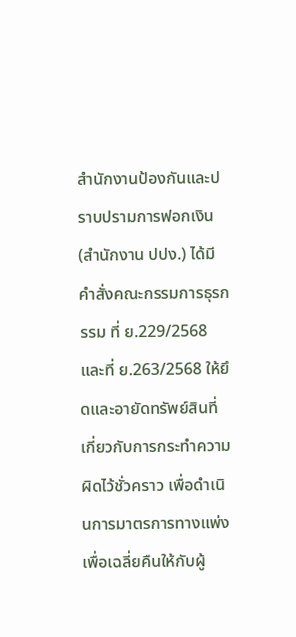สำนักงานป้องกันและปราบปรามการฟอกเงิน (สำนักงาน ปปง.) ได้มีคำสั่งคณะกรรมการธุรกรรม ที่ ย.229/2568 และที่ ย.263/2568 ให้ยึดและอายัดทรัพย์สินที่เกี่ยวกับการกระทำความผิดไว้ชั่วคราว เพื่อดำเนินการมาตรการทางแพ่งเพื่อเฉลี่ยคืนให้กับผู้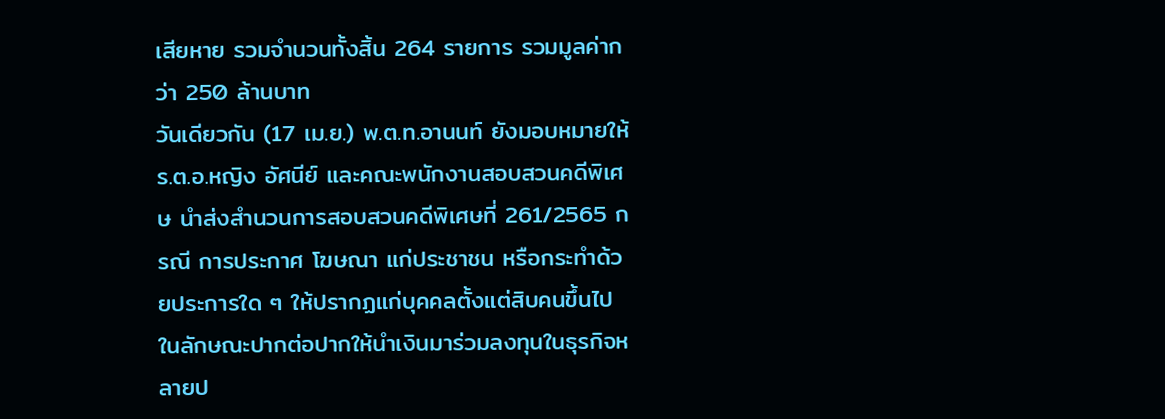เสียหาย รวมจำนวนทั้งสิ้น 264 รายการ รวมมูลค่ากว่า 250 ล้านบาท
วันเดียวกัน (17 เม.ย.) พ.ต.ท.อานนท์ ยังมอบหมายให้ ร.ต.อ.หญิง อัศนีย์ และคณะพนักงานสอบสวนคดีพิเศษ นำส่งสำนวนการสอบสวนคดีพิเศษที่ 261/2565 กรณี การประกาศ โฆษณา แก่ประชาชน หรือกระทำด้วยประการใด ๆ ให้ปรากฏแก่บุคคลตั้งแต่สิบคนขึ้นไปในลักษณะปากต่อปากให้นำเงินมาร่วมลงทุนในธุรกิจหลายป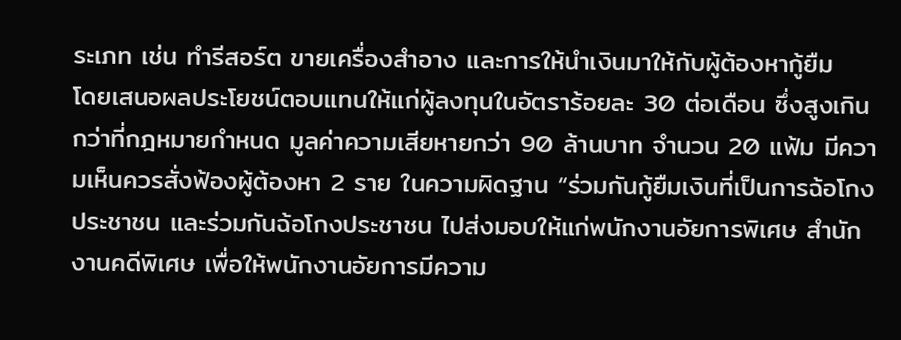ระเภท เช่น ทำรีสอร์ต ขายเครื่องสำอาง และการให้นำเงินมาให้กับผู้ต้องหากู้ยืม
โดยเสนอผลประโยชน์ตอบแทนให้แก่ผู้ลงทุนในอัตราร้อยละ 30 ต่อเดือน ซึ่งสูงเกินกว่าที่กฎหมายกำหนด มูลค่าความเสียหายกว่า 90 ล้านบาท จำนวน 20 แฟ้ม มีความเห็นควรสั่งฟ้องผู้ต้องหา 2 ราย ในความผิดฐาน “ร่วมกันกู้ยืมเงินที่เป็นการฉ้อโกงประชาชน และร่วมกันฉ้อโกงประชาชน ไปส่งมอบให้แก่พนักงานอัยการพิเศษ สำนักงานคดีพิเศษ เพื่อให้พนักงานอัยการมีความ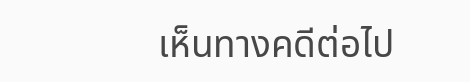เห็นทางคดีต่อไป